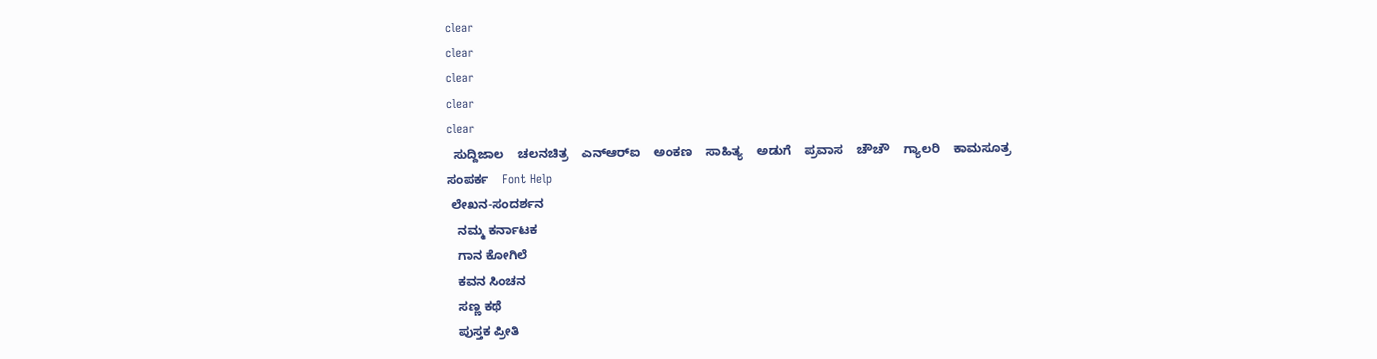clear
clear
clear
clear
clear
  ಸುದ್ದಿಜಾಲ    ಚಲನಚಿತ್ರ    ಎನ್‌ಆರ್‌ಐ    ಅಂಕಣ    ಸಾಹಿತ್ಯ    ಅಡುಗೆ    ಪ್ರವಾಸ    ಚೌಚೌ    ಗ್ಯಾಲರಿ    ಕಾಮಸೂತ್ರ    ಸಂಪರ್ಕ    Font Help
 ಲೇಖನ-ಸಂದರ್ಶನ
   ನಮ್ಮ ಕರ್ನಾಟಕ
   ಗಾನ ಕೋಗಿಲೆ
   ಕವನ ಸಿಂಚನ
   ಸಣ್ಣ ಕಥೆ
   ಪುಸ್ತಕ ಪ್ರೀತಿ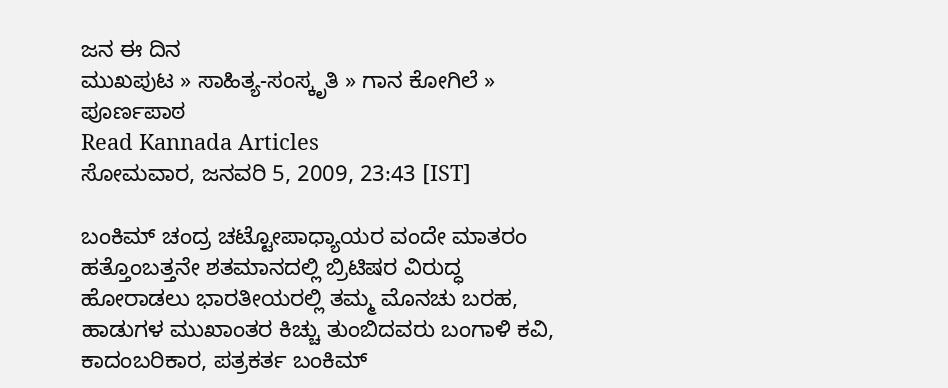ಜನ ಈ ದಿನ
ಮುಖಪುಟ » ಸಾಹಿತ್ಯ-ಸಂಸ್ಕೃತಿ » ಗಾನ ಕೋಗಿಲೆ » ಪೂರ್ಣಪಾಠ
Read Kannada Articles
ಸೋಮವಾರ, ಜನವರಿ 5, 2009, 23:43 [IST]

ಬಂಕಿಮ್ ಚಂದ್ರ ಚಟ್ಟೋಪಾಧ್ಯಾಯರ ವಂದೇ ಮಾತರಂ
ಹತ್ತೊಂಬತ್ತನೇ ಶತಮಾನದಲ್ಲಿ ಬ್ರಿಟಿಷರ ವಿರುದ್ಧ ಹೋರಾಡಲು ಭಾರತೀಯರಲ್ಲಿ ತಮ್ಮ ಮೊನಚು ಬರಹ, ಹಾಡುಗಳ ಮುಖಾಂತರ ಕಿಚ್ಚು ತುಂಬಿದವರು ಬಂಗಾಳಿ ಕವಿ, ಕಾದಂಬರಿಕಾರ, ಪತ್ರಕರ್ತ ಬಂಕಿಮ್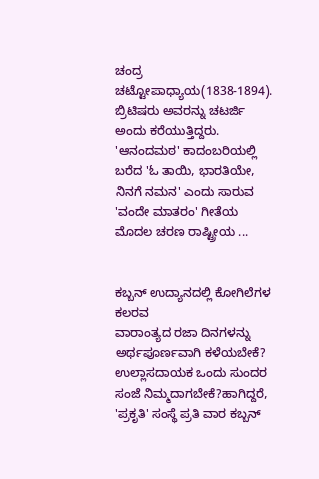ಚಂದ್ರ ಚಟ್ಟೋಪಾಧ್ಯಾಯ(1838-1894). ಬ್ರಿಟಿಷರು ಅವರನ್ನು ಚಟರ್ಜಿ ಅಂದು ಕರೆಯುತ್ತಿದ್ದರು. 'ಆನಂದಮಠ' ಕಾದಂಬರಿಯಲ್ಲಿ ಬರೆದ 'ಓ ತಾಯಿ, ಭಾರತಿಯೇ, ನಿನಗೆ ನಮನ' ಎಂದು ಸಾರುವ 'ವಂದೇ ಮಾತರಂ' ಗೀತೆಯ ಮೊದಲ ಚರಣ ರಾಷ್ಟ್ರೀಯ ...


ಕಬ್ಬನ್ ಉದ್ಯಾನದಲ್ಲಿ ಕೋಗಿಲೆಗಳ ಕಲರವ
ವಾರಾಂತ್ಯದ ರಜಾ ದಿನಗಳನ್ನು ಅರ್ಥಪೂರ್ಣವಾಗಿ ಕಳೆಯಬೇಕೆ? ಉಲ್ಲಾಸದಾಯಕ ಒಂದು ಸುಂದರ ಸಂಜೆ ನಿಮ್ಮದಾಗಬೇಕೆ?ಹಾಗಿದ್ದರೆ, 'ಪ್ರಕೃತಿ' ಸಂಸ್ಥೆ ಪ್ರತಿ ವಾರ ಕಬ್ಬನ್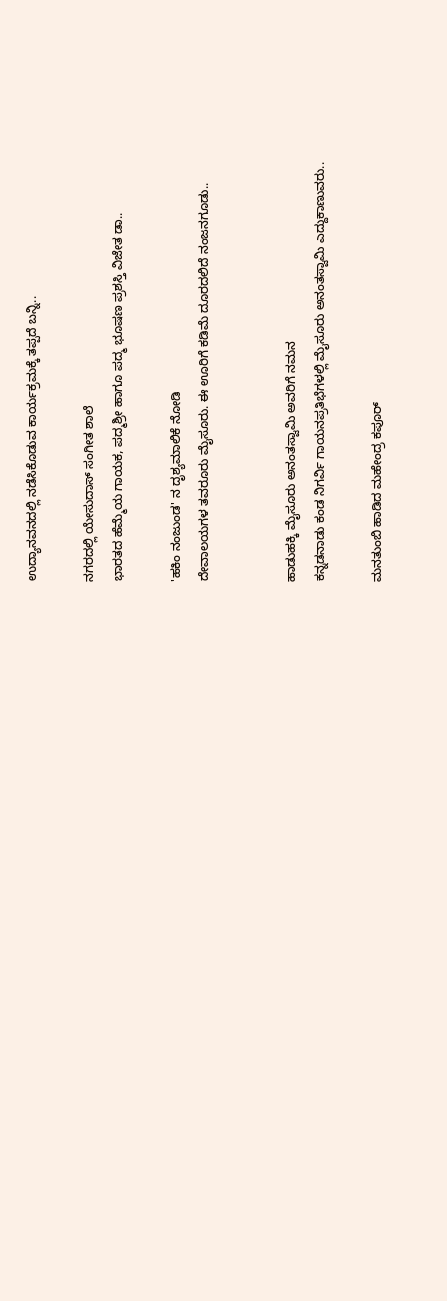ಉದ್ಯಾನವನದಲ್ಲಿ ನಡೆಸಿಕೊಡುವ ಕಾರ್ಯಕ್ರಮಕ್ಕೆ ತಪ್ಪದೆ ಬನ್ನಿ..

ನಗರದಲ್ಲಿ ಯೇಸುದಾಸ್ ಸಂಗೀತ ಶಾಲೆ
ಭಾರತದ ಹೆಮ್ಮೆಯ ಗಾಯಕ, ಪದ್ಮಶ್ರೀ ಹಾಗೂ ಪದ್ಮ ಭೂಷಣ ಪ್ರಶಸ್ತಿ ವಿಜೇತ ಡಾ..

'ಹಕಿಂ ನಂಜುಂಡ' ನ ದೃಶ್ಯಮಾಲಿಕೆ ನೋಡಿ
ದೇವಾಲಯಗಳ ತವರೂರು ಮೈಸೂರು. ಈ ಊರಿಗೆ ಕಡಿಮೆ ದೂರದಲಿದೆ ನಂಜನಗೂಡು..


ಹಾಡುಹಕ್ಕಿ ಮೈಸೂರು ಅನಂತಸ್ವಾಮಿ ಅವರಿಗೆ ನಮನ
ಕನ್ನಡನಾಡು ಕಂಡ ನಿಗರ್ವಿ ಗಾಯನಪ್ರತಿಭೆಗಳಲ್ಲಿ ಮೈಸೂರು ಅನಂತಸ್ವಾಮಿ ಎದ್ದುಕಾಣುವರು..

ಮನತುಂಬಿ ಹಾಡಿದ ಮಹೇಂದ್ರ ಕಪೂರ್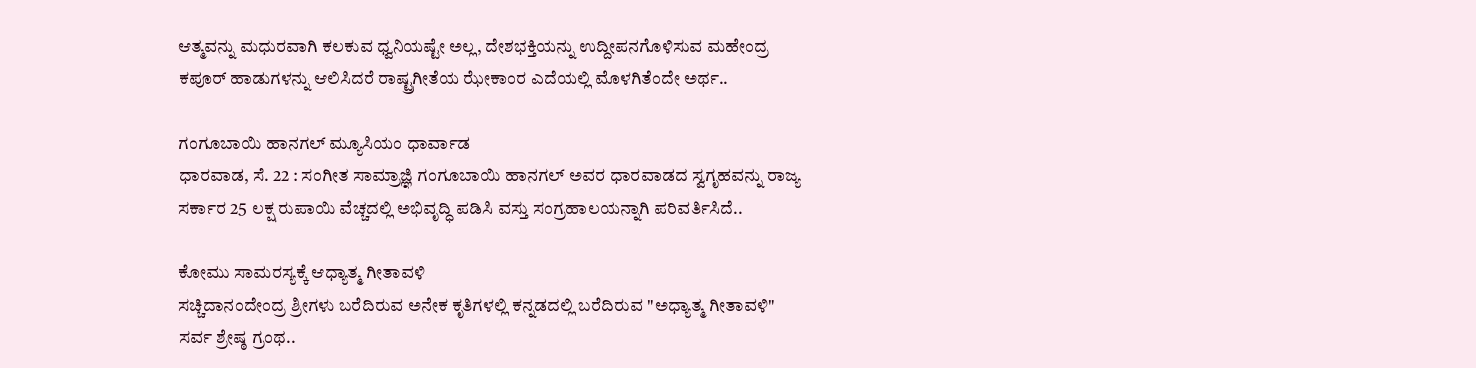ಆತ್ಮವನ್ನು ಮಧುರವಾಗಿ ಕಲಕುವ ಧ್ವನಿಯಷ್ಟೇ ಅಲ್ಲ, ದೇಶಭಕ್ತಿಯನ್ನು ಉದ್ದೀಪನಗೊಳಿಸುವ ಮಹೇಂದ್ರ ಕಪೂರ್ ಹಾಡುಗಳನ್ನು ಆಲಿಸಿದರೆ ರಾಷ್ಟ್ರಗೀತೆಯ ಝೇಕಾಂರ ಎದೆಯಲ್ಲಿ ಮೊಳಗಿತೆಂದೇ ಅರ್ಥ..

ಗಂಗೂಬಾಯಿ ಹಾನಗಲ್ ಮ್ಯೂಸಿಯಂ ಧಾರ್ವಾಡ
ಧಾರವಾಡ, ಸೆ. 22 : ಸಂಗೀತ ಸಾಮ್ರಾಜ್ಞಿ ಗಂಗೂಬಾಯಿ ಹಾನಗಲ್ ಅವರ ಧಾರವಾಡದ ಸ್ವಗೃಹವನ್ನು ರಾಜ್ಯ ಸರ್ಕಾರ 25 ಲಕ್ಷ ರುಪಾಯಿ ವೆಚ್ಚದಲ್ಲಿ ಅಭಿವೃದ್ಧಿ ಪಡಿಸಿ ವಸ್ತು ಸಂಗ್ರಹಾಲಯನ್ನಾಗಿ ಪರಿವರ್ತಿಸಿದೆ..

ಕೋಮು ಸಾಮರಸ್ಯಕ್ಕೆ ಆಧ್ಯಾತ್ಮ ಗೀತಾವಳಿ
ಸಚ್ಚಿದಾನಂದೇಂದ್ರ ಶ್ರೀಗಳು ಬರೆದಿರುವ ಅನೇಕ ಕೃತಿಗಳಲ್ಲಿ ಕನ್ನಡದಲ್ಲಿ ಬರೆದಿರುವ "ಅಧ್ಯಾತ್ಮ ಗೀತಾವಳಿ" ಸರ್ವ ಶ್ರೇಷ್ಠ ಗ್ರಂಥ..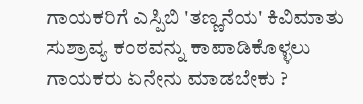ಗಾಯಕರಿಗೆ ಎಸ್ಪಿಬಿ 'ತಣ್ಣನೆಯ' ಕಿವಿಮಾತು
ಸುಶ್ರಾವ್ಯ ಕಂಠವನ್ನು ಕಾಪಾಡಿಕೊಳ್ಳಲು ಗಾಯಕರು ಏನೇನು ಮಾಡಬೇಕು ?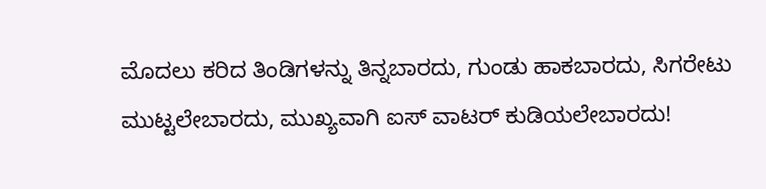ಮೊದಲು ಕರಿದ ತಿಂಡಿಗಳನ್ನು ತಿನ್ನಬಾರದು, ಗುಂಡು ಹಾಕಬಾರದು, ಸಿಗರೇಟು ಮುಟ್ಟಲೇಬಾರದು, ಮುಖ್ಯವಾಗಿ ಐಸ್ ವಾಟರ್ ಕುಡಿಯಲೇಬಾರದು!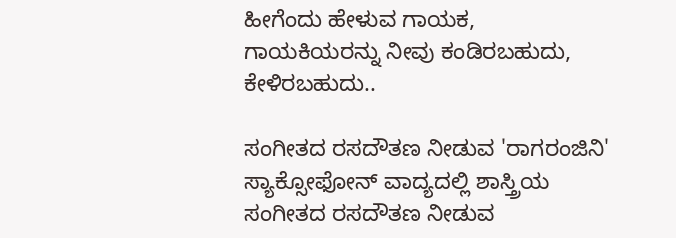ಹೀಗೆಂದು ಹೇಳುವ ಗಾಯಕ, ಗಾಯಕಿಯರನ್ನು ನೀವು ಕಂಡಿರಬಹುದು, ಕೇಳಿರಬಹುದು..

ಸಂಗೀತದ ರಸದೌತಣ ನೀಡುವ 'ರಾಗರಂಜಿನಿ'
ಸ್ಯಾಕ್ಸೋಫೋನ್ ವಾದ್ಯದಲ್ಲಿ ಶಾಸ್ತ್ರಿಯ ಸಂಗೀತದ ರಸದೌತಣ ನೀಡುವ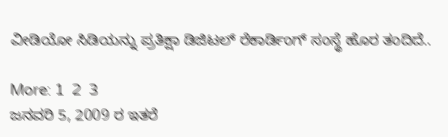ವೀಡಿಯೋ ಸಿಡಿಯನ್ನು ಪ್ರತಿಕ್ಷಾ ಡಿಜಿಟಲ್ ರೆಕಾರ್ಡಿಂಗ್ ಸಂಸ್ಥೆ ಹೊರ ತಂದಿದೆ..

More: 1  2  3
ಜನವರಿ 5, 2009 ರ ಇತರೆ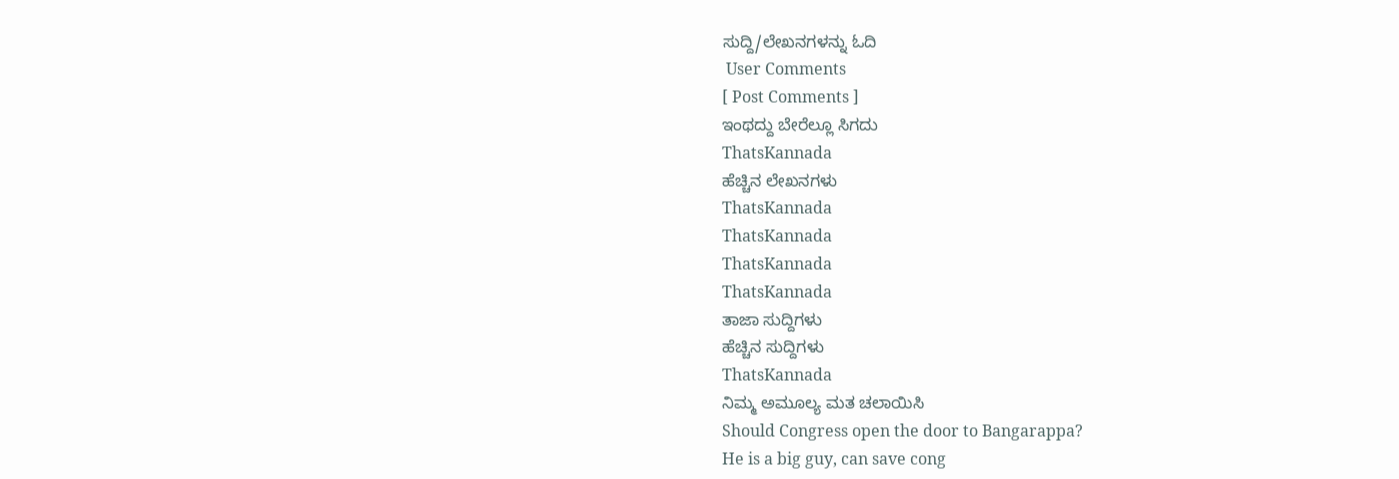ಸುದ್ದಿ/ಲೇಖನಗಳನ್ನು ಓದಿ
 User Comments
[ Post Comments ]
ಇಂಥದ್ದು ಬೇರೆಲ್ಲೂ ಸಿಗದು
ThatsKannada
ಹೆಚ್ಚಿನ ಲೇಖನಗಳು
ThatsKannada
ThatsKannada
ThatsKannada
ThatsKannada
ತಾಜಾ ಸುದ್ದಿಗಳು
ಹೆಚ್ಚಿನ ಸುದ್ದಿಗಳು
ThatsKannada
ನಿಮ್ಮ ಅಮೂಲ್ಯ ಮತ ಚಲಾಯಿಸಿ
Should Congress open the door to Bangarappa?
He is a big guy, can save cong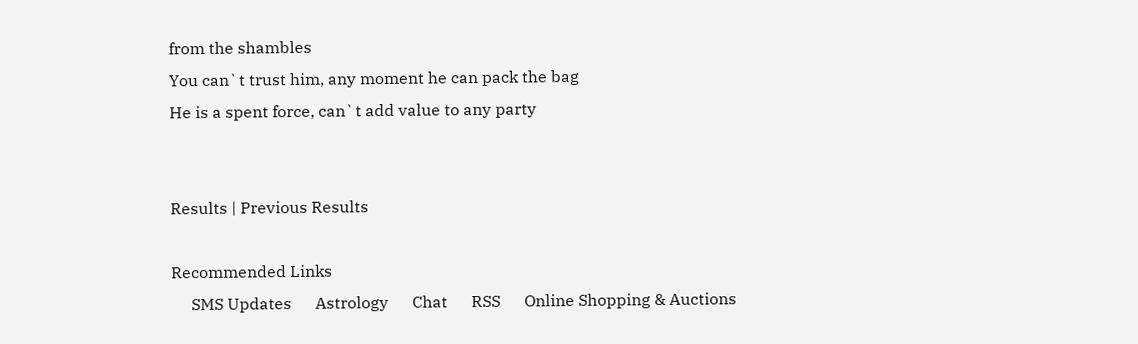from the shambles
You can`t trust him, any moment he can pack the bag
He is a spent force, can`t add value to any party


Results | Previous Results

Recommended Links
     SMS Updates      Astrology      Chat      RSS      Online Shopping & Auctions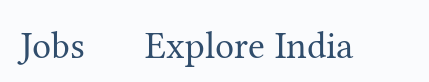Jobs      Explore India